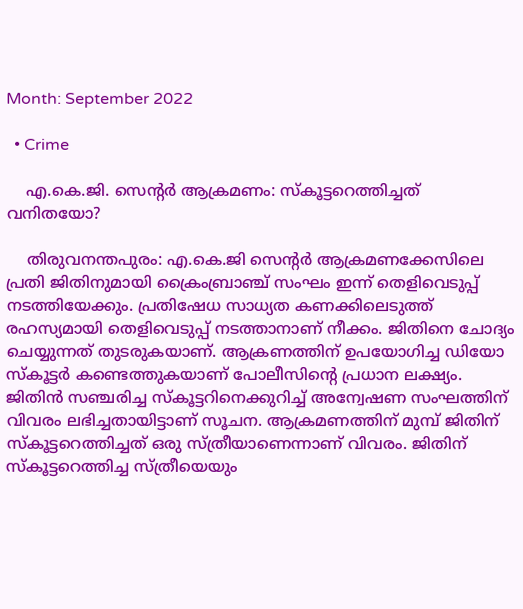Month: September 2022

  • Crime

    എ.കെ.ജി. സെന്റര്‍ ആക്രമണം: സ്‌കൂട്ടറെത്തിച്ചത് വനിതയോ?

    തിരുവനന്തപുരം: എ.കെ.ജി സെന്റര്‍ ആക്രമണക്കേസിലെ പ്രതി ജിതിനുമായി ക്രൈംബ്രാഞ്ച് സംഘം ഇന്ന് തെളിവെടുപ്പ് നടത്തിയേക്കും. പ്രതിഷേധ സാധ്യത കണക്കിലെടുത്ത് രഹസ്യമായി തെളിവെടുപ്പ് നടത്താനാണ് നീക്കം. ജിതിനെ ചോദ്യം ചെയ്യുന്നത് തുടരുകയാണ്. ആക്രണത്തിന് ഉപയോഗിച്ച ഡിയോ സ്‌കൂട്ടര്‍ കണ്ടെത്തുകയാണ് പോലീസിന്റെ പ്രധാന ലക്ഷ്യം. ജിതിന്‍ സഞ്ചരിച്ച സ്‌കൂട്ടറിനെക്കുറിച്ച് അന്വേഷണ സംഘത്തിന് വിവരം ലഭിച്ചതായിട്ടാണ് സൂചന. ആക്രമണത്തിന് മുമ്പ് ജിതിന് സ്‌കൂട്ടറെത്തിച്ചത് ഒരു സ്ത്രീയാണെന്നാണ് വിവരം. ജിതിന് സ്‌കൂട്ടറെത്തിച്ച സ്ത്രീയെയും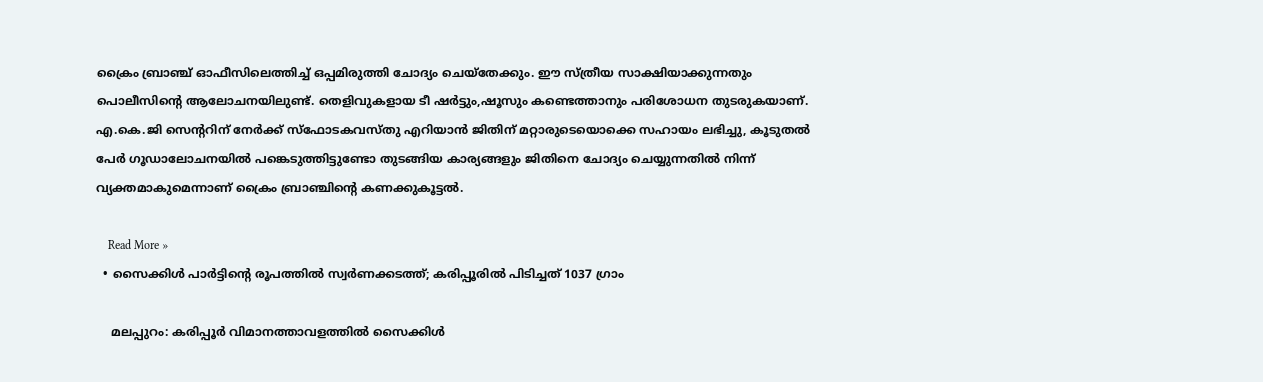ക്രൈം ബ്രാഞ്ച് ഓഫീസിലെത്തിച്ച് ഒപ്പമിരുത്തി ചോദ്യം ചെയ്തേക്കും. ഈ സ്ത്രീയ സാക്ഷിയാക്കുന്നതും പൊലീസിന്റെ ആലോചനയിലുണ്ട്. തെളിവുകളായ ടീ ഷര്‍ട്ടും,ഷൂസും കണ്ടെത്താനും പരിശോധന തുടരുകയാണ്. എ.കെ.ജി സെന്ററിന് നേര്‍ക്ക് സ്ഫോടകവസ്തു എറിയാന്‍ ജിതിന് മറ്റാരുടെയൊക്കെ സഹായം ലഭിച്ചു, കൂടുതല്‍ പേര്‍ ഗൂഡാലോചനയില്‍ പങ്കെടുത്തിട്ടുണ്ടോ തുടങ്ങിയ കാര്യങ്ങളും ജിതിനെ ചോദ്യം ചെയ്യുന്നതില്‍ നിന്ന് വ്യക്തമാകുമെന്നാണ് ക്രൈം ബ്രാഞ്ചിന്റെ കണക്കുകൂട്ടല്‍.

    Read More »
  • സൈക്കിള്‍ പാര്‍ട്ടിന്റെ രൂപത്തില്‍ സ്വര്‍ണക്കടത്ത്; കരിപ്പൂരില്‍ പിടിച്ചത് 1037 ഗ്രാം

    മലപ്പുറം: കരിപ്പൂര്‍ വിമാനത്താവളത്തില്‍ സൈക്കിള്‍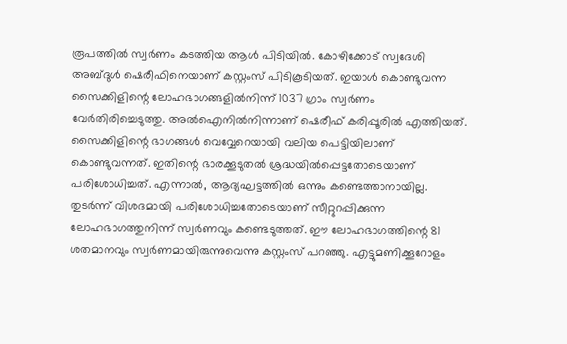രൂപത്തില്‍ സ്വര്‍ണം കടത്തിയ ആള്‍ പിടിയില്‍. കോഴിക്കോട് സ്വദേശി അബ്ദുള്‍ ഷെരീഫിനെയാണ് കസ്റ്റംസ് പിടികൂടിയത്. ഇയാള്‍ കൊണ്ടുവന്ന സൈക്കിളിന്റെ ലോഹഭാഗങ്ങളില്‍നിന്ന് 1037 ഗ്രാം സ്വര്‍ണം വേര്‍തിരിച്ചെടുത്തു. അല്‍ഐനില്‍നിന്നാണ് ഷെരീഫ് കരിപ്പൂരില്‍ എത്തിയത്. സൈക്കിളിന്റെ ഭാഗങ്ങള്‍ വെവ്വേറെയായി വലിയ പെട്ടിയിലാണ് കൊണ്ടുവന്നത്. ഇതിന്റെ ഭാരക്കൂടുതല്‍ ശ്രദ്ധയില്‍പ്പെട്ടതോടെയാണ് പരിശോധിച്ചത്. എന്നാല്‍, ആദ്യഘട്ടത്തില്‍ ഒന്നും കണ്ടെത്താനായില്ല. തുടര്‍ന്ന് വിശദമായി പരിശോധിച്ചതോടെയാണ് സീറ്റുറപ്പിക്കുന്ന ലോഹഭാഗത്തുനിന്ന് സ്വര്‍ണവും കണ്ടെടുത്തത്. ഈ ലോഹഭാഗത്തിന്റെ 81 ശതമാനവും സ്വര്‍ണമായിരുന്നുവെന്നു കസ്റ്റംസ് പറഞ്ഞു. എട്ടുമണിക്കൂറോളം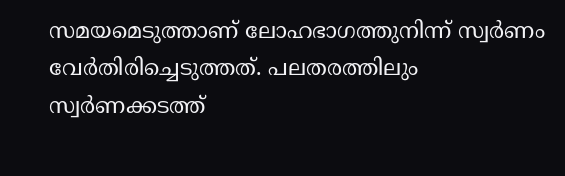സമയമെടുത്താണ് ലോഹഭാഗത്തുനിന്ന് സ്വര്‍ണം വേര്‍തിരിച്ചെടുത്തത്. പലതരത്തിലും സ്വര്‍ണക്കടത്ത്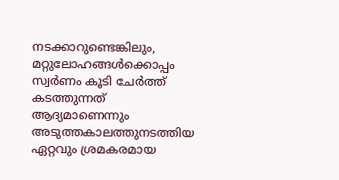നടക്കാറുണ്ടെങ്കിലും, മറ്റുലോഹങ്ങള്‍ക്കൊപ്പം സ്വര്‍ണം കൂടി ചേര്‍ത്ത് കടത്തുന്നത് ആദ്യമാണെന്നും അടുത്തകാലത്തുനടത്തിയ ഏറ്റവും ശ്രമകരമായ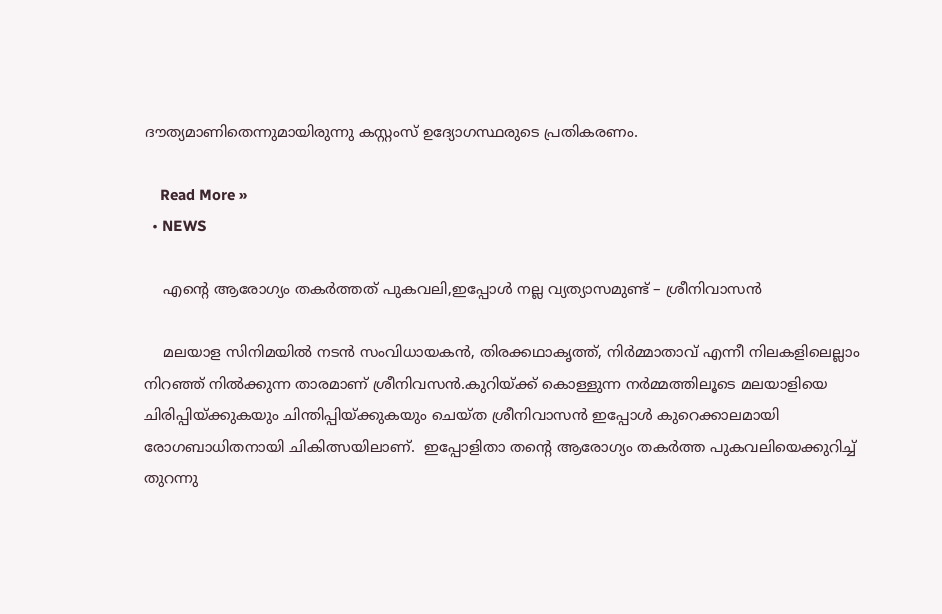ദൗത്യമാണിതെന്നുമായിരുന്നു കസ്റ്റംസ് ഉദ്യോഗസ്ഥരുടെ പ്രതികരണം.

    Read More »
  • NEWS

    എന്റെ ആരോഗ്യം തകർത്തത് പുകവലി,ഇപ്പോൾ നല്ല വ്യത്യാസമുണ്ട് – ശ്രീനിവാസൻ

    മലയാള സിനിമയിൽ നടൻ സംവിധായകൻ, തിരക്കഥാകൃത്ത്, നിർമ്മാതാവ് എന്നീ നിലകളിലെല്ലാം നിറഞ്ഞ് നിൽക്കുന്ന താരമാണ് ശ്രീനിവസൻ.കുറിയ്ക്ക് കൊള്ളുന്ന നർമ്മത്തിലൂടെ മലയാളിയെ ചിരിപ്പിയ്ക്കുകയും ചിന്തിപ്പിയ്ക്കുകയും ചെയ്ത ശ്രീനിവാസൻ ഇപ്പോൾ കുറെക്കാലമായി രോഗബാധിതനായി ചികിത്സയിലാണ്.  ഇപ്പോളിതാ തന്റെ ആരോഗ്യം തകർത്ത പുകവലിയെക്കുറിച്ച് തുറന്നു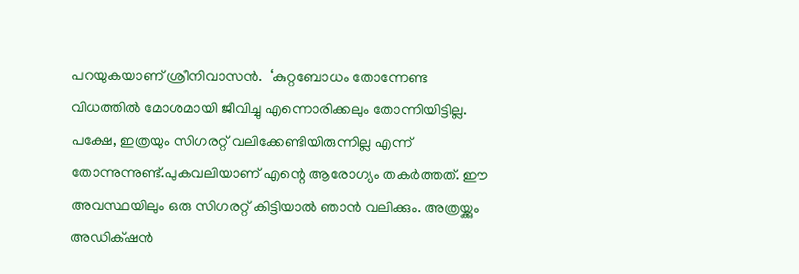പറയുകയാണ് ശ്രീനിവാസൻ.  ‘കുറ്റബോധം തോന്നേണ്ട വിധത്തിൽ മോശമായി ജീവിച്ചു എന്നൊരിക്കലും തോന്നിയിട്ടില്ല. പക്ഷേ, ഇത്രയും സിഗരറ്റ് വലിക്കേണ്ടിയിരുന്നില്ല എന്ന് തോന്നുന്നുണ്ട്.പുകവലിയാണ് എന്റെ ആരോഗ്യം തകർത്തത്. ഈ അവസ്ഥയിലും ഒരു സിഗരറ്റ് കിട്ടിയാൽ ഞാൻ വലിക്കും. അത്രയ്ക്കും അഡിക്‌ഷൻ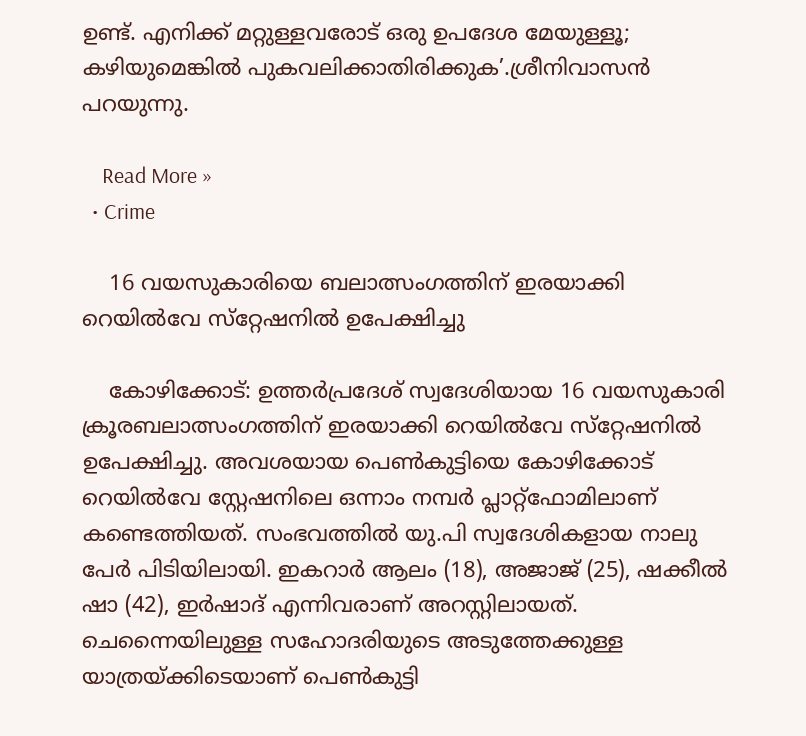ഉണ്ട്. എനിക്ക് മറ്റുള്ളവരോട് ഒരു ഉപദേശ മേയുള്ളൂ; കഴിയുമെങ്കിൽ പുകവലിക്കാതിരിക്കുക’.ശ്രീനിവാസൻ പറയുന്നു.

    Read More »
  • Crime

    16 വയസുകാരിയെ ബലാത്സംഗത്തിന് ഇരയാക്കി റെയില്‍വേ സ്‌റ്റേഷനില്‍ ഉപേക്ഷിച്ചു

    കോഴിക്കോട്: ഉത്തര്‍പ്രദേശ് സ്വദേശിയായ 16 വയസുകാരി ക്രൂരബലാത്സംഗത്തിന് ഇരയാക്കി റെയില്‍വേ സ്‌റ്റേഷനില്‍ ഉപേക്ഷിച്ചു. അവശയായ പെണ്‍കുട്ടിയെ കോഴിക്കോട് റെയില്‍വേ സ്റ്റേഷനിലെ ഒന്നാം നമ്പര്‍ പ്ലാറ്റ്ഫോമിലാണ് കണ്ടെത്തിയത്. സംഭവത്തില്‍ യു.പി സ്വദേശികളായ നാലു പേര്‍ പിടിയിലായി. ഇകറാര്‍ ആലം (18), അജാജ് (25), ഷക്കീല്‍ ഷാ (42), ഇര്‍ഷാദ് എന്നിവരാണ് അറസ്റ്റിലായത്. ചെന്നൈയിലുള്ള സഹോദരിയുടെ അടുത്തേക്കുള്ള യാത്രയ്ക്കിടെയാണ് പെണ്‍കുട്ടി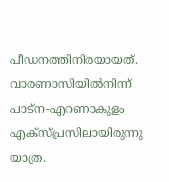പീഡനത്തിനിരയായത്. വാരണാസിയില്‍നിന്ന് പാട്ന-എറണാകുളം എക്സ്പ്രസിലായിരുന്നു യാത്ര.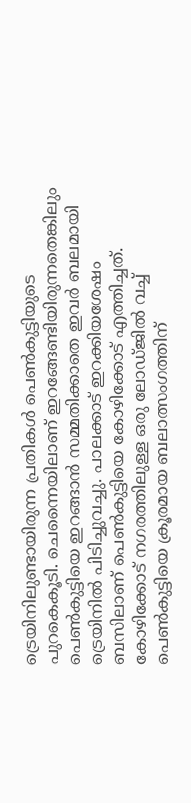ട്രെയിനിലുണ്ടായിരുന്ന പ്രതികള്‍ പെണ്‍കുട്ടിയുടെ പുറകെകൂടി. ചെന്നൈയിലാണ് ഇറങ്ങേണ്ടിയിരുന്നതെങ്കിലും പെണ്‍കുട്ടിയെ ഇറങ്ങാന്‍ സമ്മതിക്കാതെ ഇവര്‍ ബലമായി ട്രെയിനില്‍ പിടിച്ചുവച്ചു. പാലക്കാട് ഇറക്കിയശേഷം ബസിലാണ് പെണ്‍കുട്ടിയെ കോഴിക്കോട് എത്തിച്ചത്. കോഴിക്കോട് നഗരത്തിലുള്ള ഒരു ലോഡ്ജില്‍ വച്ച് പെണ്‍കുട്ടിയെ ക്രൂരമായ ബലാത്സംഗത്തിന്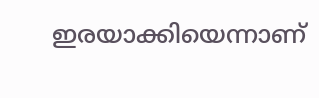ഇരയാക്കിയെന്നാണ്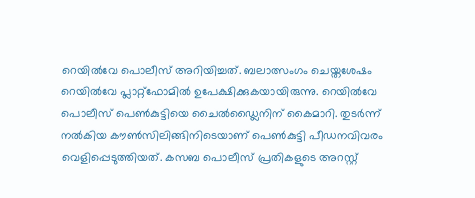റെയില്‍വേ പൊലീസ് അറിയിച്ചത്. ബലാത്സംഗം ചെയ്തശേഷം റെയില്‍വേ പ്ലാറ്റ്ഫോമില്‍ ഉപേക്ഷിക്കുകയായിരുന്നു. റെയില്‍വേ പൊലീസ് പെണ്‍കുട്ടിയെ ചൈല്‍ഡ്ലൈനിന് കൈമാറി. തുടര്‍ന്ന് നല്‍കിയ കൗണ്‍സിലിങ്ങിനിടെയാണ് പെണ്‍കുട്ടി പീഡനവിവരം വെളിപ്പെടുത്തിയത്. കസബ പൊലീസ് പ്രതികളുടെ അറസ്റ്റ്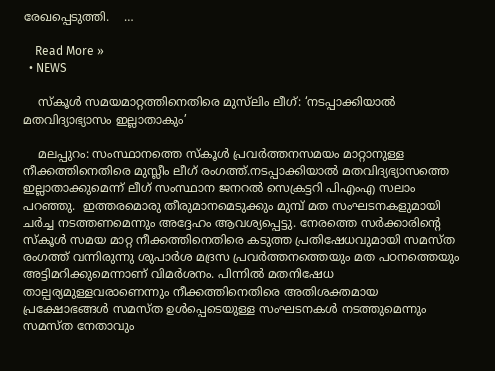രേഖപ്പെടുത്തി.    …

    Read More »
  • NEWS

    സ്കൂൾ സമയമാറ്റത്തിനെതിരെ മുസ്‌ലിം ലീഗ്: ‘നടപ്പാക്കിയാൽ മതവിദ്യാഭ്യാസം ഇല്ലാതാകും’

    മലപ്പുറം: സംസ്ഥാനത്തെ സ്കൂള്‍ പ്രവര്‍ത്തനസമയം മാറ്റാനുള്ള നീക്കത്തിനെതിരെ മുസ്ലീം ലീഗ് രംഗത്ത്.നടപ്പാക്കിയാൽ മതവിദ്യഭ്യാസത്തെ ഇല്ലാതാക്കുമെന്ന് ലീഗ് സംസ്ഥാന ജനറല്‍ സെക്രട്ടറി പിഎംഎ സലാം പറഞ്ഞു.  ഇത്തരമൊരു തീരുമാനമെടുക്കും മുമ്പ് മത സംഘടനകളുമായി ചർച്ച നടത്തണമെന്നും അദ്ദേഹം ആവശ്യപ്പെട്ടു. നേരത്തെ സർക്കാരിന്റെ സ്കൂൾ സമയ മാറ്റ നീക്കത്തിനെതിരെ കടുത്ത പ്രതിഷേധവുമായി സമസ്ത രംഗത്ത് വന്നിരുന്നു ശുപാർശ മദ്രസ പ്രവർത്തനത്തെയും മത പഠനത്തെയും അട്ടിമറിക്കുമെന്നാണ് വിമർശനം. പിന്നിൽ മതനിഷേധ താല്പര്യമുള്ളവരാണെന്നും നീക്കത്തിനെതിരെ അതിശക്തമായ പ്രക്ഷോഭങ്ങൾ സമസ്ത ഉൾപ്പെടെയുള്ള സംഘടനകൾ നടത്തുമെന്നും സമസ്ത നേതാവും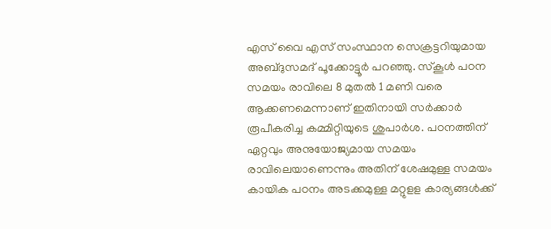എസ് വൈ എസ് സംസ്ഥാന സെക്രട്ടറിയുമായ അബ്ദുസമദ് പൂക്കോട്ടൂർ പറഞ്ഞു. സ്കൂൾ പഠന സമയം രാവിലെ 8 മുതൽ 1 മണി വരെ ആക്കണമെന്നാണ് ഇതിനായി സർക്കാർ രൂപീകരിച്ച കമ്മിറ്റിയുടെ ശുപാർശ. പഠനത്തിന് ഏറ്റവും അനുയോജ്യമായ സമയം രാവിലെയാണെന്നും അതിന് ശേഷമുള്ള സമയം കായിക പഠനം അടക്കമുള്ള മറ്റുളള കാര്യങ്ങൾക്ക്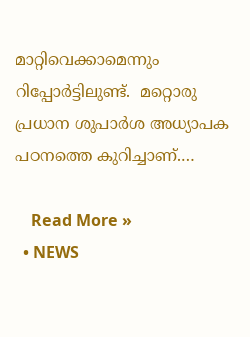മാറ്റിവെക്കാമെന്നും റിപ്പോർട്ടിലുണ്ട്.  മറ്റൊരു പ്രധാന ശുപാർശ അധ്യാപക പഠനത്തെ കുറിച്ചാണ്.…

    Read More »
  • NEWS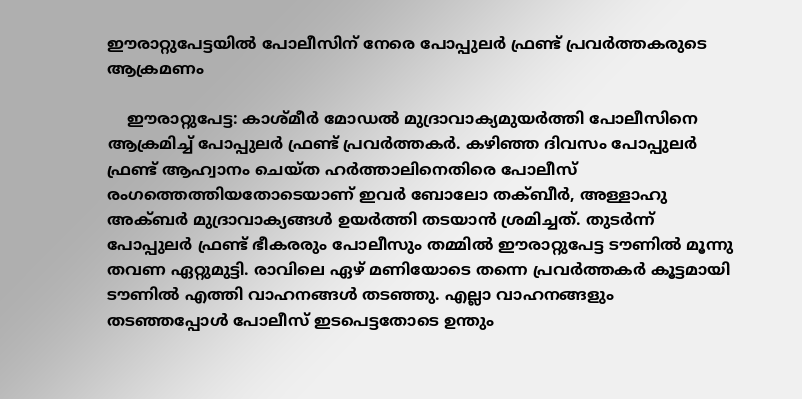ഈരാറ്റുപേട്ടയില്‍ പോലീസിന് നേരെ പോപ്പുലര്‍ ഫ്രണ്ട് പ്രവർത്തകരുടെ ആക്രമണം

    ഈരാറ്റുപേട്ട: കാശ്മീര്‍ മോഡല്‍ മുദ്രാവാക്യമുയര്‍ത്തി പോലീസിനെ ആക്രമിച്ച് പോപ്പുലര്‍ ഫ്രണ്ട് പ്രവർത്തകർ. കഴിഞ്ഞ ദിവസം പോപ്പുലർ  ഫ്രണ്ട് ആഹ്വാനം ചെയ്ത ഹര്‍ത്താലിനെതിരെ പോലീസ് രംഗത്തെത്തിയതോടെയാണ് ഇവര്‍ ബോലോ തക്ബീര്‍, അള്ളാഹു അക്ബര്‍ മുദ്രാവാക്യങ്ങള്‍ ഉയര്‍ത്തി തടയാന്‍ ശ്രമിച്ചത്. തുടര്‍ന്ന് പോപ്പുലര്‍ ഫ്രണ്ട് ഭീകരരും പോലീസും തമ്മില്‍ ഈരാറ്റുപേട്ട ടൗണില്‍ മൂന്നു തവണ ഏറ്റുമുട്ടി. രാവിലെ ഏഴ് മണിയോടെ തന്നെ പ്രവര്‍ത്തകര്‍ കൂട്ടമായി ടൗണില്‍ എത്തി വാഹനങ്ങള്‍ തടഞ്ഞു. എല്ലാ വാഹനങ്ങളും തടഞ്ഞപ്പോള്‍ പോലീസ് ഇടപെട്ടതോടെ ഉന്തും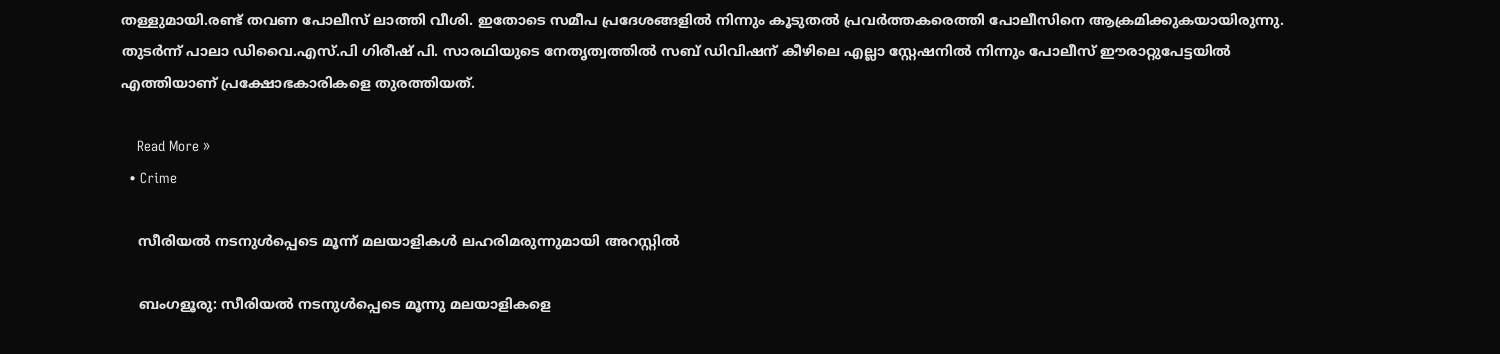തള്ളുമായി.രണ്ട് തവണ പോലീസ് ലാത്തി വീശി. ഇതോടെ സമീപ പ്രദേശങ്ങളിൽ നിന്നും കൂടുതൽ പ്രവർത്തകരെത്തി പോലീസിനെ ആക്രമിക്കുകയായിരുന്നു.     തുടർന്ന് പാലാ ഡിവൈ.എസ്.പി ഗിരീഷ് പി. സാരഥിയുടെ നേതൃത്വത്തില്‍ സബ് ഡിവിഷന് കീഴിലെ എല്ലാ സ്റ്റേഷനില്‍ നിന്നും പോലീസ് ഈരാറ്റുപേട്ടയില്‍ എത്തിയാണ് പ്രക്ഷോഭകാരികളെ തുരത്തിയത്.

    Read More »
  • Crime

    സീരിയല്‍ നടനുള്‍പ്പെടെ മൂന്ന് മലയാളികള്‍ ലഹരിമരുന്നുമായി അറസ്റ്റില്‍

    ബംഗളൂരു: സീരിയല്‍ നടനുള്‍പ്പെടെ മൂന്നു മലയാളികളെ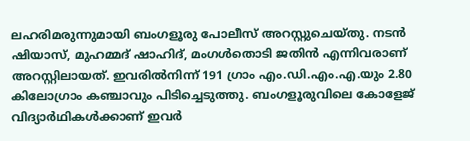ലഹരിമരുന്നുമായി ബംഗളൂരു പോലീസ് അറസ്റ്റുചെയ്തു. നടന്‍ ഷിയാസ്, മുഹമ്മദ് ഷാഹിദ്, മംഗള്‍തൊടി ജതിന്‍ എന്നിവരാണ് അറസ്റ്റിലായത്. ഇവരില്‍നിന്ന് 191 ഗ്രാം എം.ഡി.എം.എ.യും 2.80 കിലോഗ്രാം കഞ്ചാവും പിടിച്ചെടുത്തു. ബംഗളൂരുവിലെ കോളേജ് വിദ്യാര്‍ഥികള്‍ക്കാണ് ഇവര്‍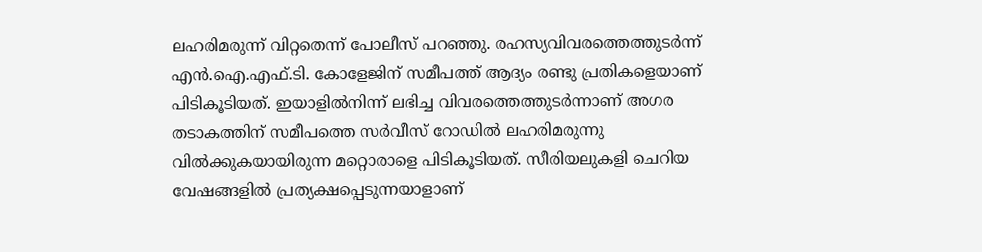ലഹരിമരുന്ന് വിറ്റതെന്ന് പോലീസ് പറഞ്ഞു. രഹസ്യവിവരത്തെത്തുടര്‍ന്ന് എന്‍.ഐ.എഫ്.ടി. കോളേജിന് സമീപത്ത് ആദ്യം രണ്ടു പ്രതികളെയാണ് പിടികൂടിയത്. ഇയാളില്‍നിന്ന് ലഭിച്ച വിവരത്തെത്തുടര്‍ന്നാണ് അഗര തടാകത്തിന് സമീപത്തെ സര്‍വീസ് റോഡില്‍ ലഹരിമരുന്നു വില്‍ക്കുകയായിരുന്ന മറ്റൊരാളെ പിടികൂടിയത്. സീരിയലുകളി ചെറിയ വേഷങ്ങളില്‍ പ്രത്യക്ഷപ്പെടുന്നയാളാണ്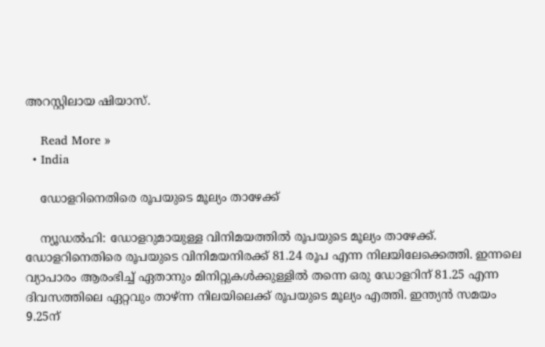അറസ്റ്റിലായ ഷിയാസ്.

    Read More »
  • India

    ഡോളറിനെതിരെ രൂപയുടെ മൂല്യം താഴേക്ക്

    ന്യൂഡല്‍ഹി: ഡോളറുമായുള്ള വിനിമയത്തില്‍ രൂപയുടെ മൂല്യം താഴേക്ക്. ഡോളറിനെതിരെ രൂപയുടെ വിനിമയനിരക്ക് 81.24 രൂപ എന്ന നിലയിലേക്കെത്തി. ഇന്നലെ വ്യാപാരം ആരംഭിച്ച് ഏതാനും മിനിറ്റുകള്‍ക്കുള്ളില്‍ തന്നെ ഒരു ഡോളറിന് 81.25 എന്ന ദിവസത്തിലെ ഏറ്റവും താഴ്ന്ന നിലയിലെക്ക് രൂപയുടെ മൂല്യം എത്തി. ഇന്ത്യന്‍ സമയം 9.25ന്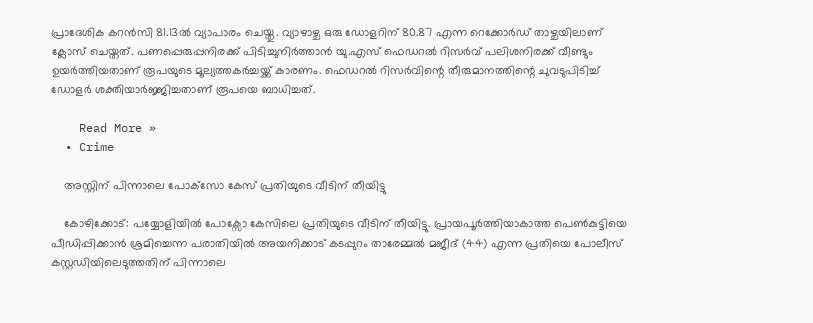പ്രാദേശിക കറന്‍സി 81.13ല്‍ വ്യാപാരം ചെയ്തു. വ്യാഴാഴ്ച ഒരു ഡോളറിന് 80.87 എന്ന റെക്കോര്‍ഡ് താഴ്ചയിലാണ് ക്ലോസ് ചെയ്തത്. പണപ്പെരുപ്പനിരക്ക് പിടിച്ചുനിര്‍ത്താന്‍ യു.എസ് ഫെഡറല്‍ റിസര്‍വ് പലിശനിരക്ക് വീണ്ടും ഉയര്‍ത്തിയതാണ് രൂപയുടെ മൂല്യത്തകര്‍ച്ചയ്ക്ക് കാരണം. ഫെഡറല്‍ റിസര്‍വിന്റെ തീരുമാനത്തിന്റെ ചുവടുപിടിച്ച് ഡോളര്‍ ശക്തിയാര്‍ജ്ജിച്ചതാണ് രൂപയെ ബാധിച്ചത്.

    Read More »
  • Crime

    അസ്റ്റിന് പിന്നാലെ പോക്‌സോ കേസ് പ്രതിയുടെ വീടിന് തീയിട്ടു

    കോഴിക്കോട്: പയ്യോളിയില്‍ പോക്സോ കേസിലെ പ്രതിയുടെ വീടിന് തീയിട്ടു. പ്രായപൂര്‍ത്തിയാകാത്ത പെണ്‍കുട്ടിയെ പീഡിപ്പിക്കാന്‍ ശ്രമിച്ചെന്ന പരാതിയില്‍ അയനിക്കാട് കടപ്പുറം താരേമ്മല്‍ മജീദ് (44) എന്ന പ്രതിയെ പോലീസ് കസ്റ്റഡിയിലെടുത്തതിന് പിന്നാലെ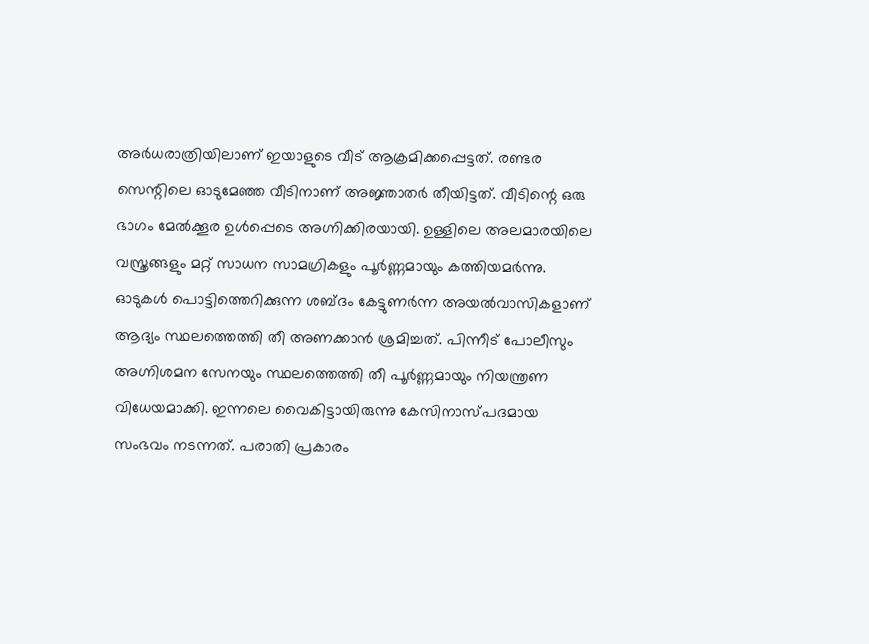അര്‍ധരാത്രിയിലാണ് ഇയാളുടെ വീട് ആക്രമിക്കപ്പെട്ടത്. രണ്ടര സെന്റിലെ ഓടുമേഞ്ഞ വീടിനാണ് അജ്ഞാതര്‍ തീയിട്ടത്. വീടിന്റെ ഒരു ഭാഗം മേല്‍ക്കൂര ഉള്‍പ്പെടെ അഗ്നിക്കിരയായി. ഉള്ളിലെ അലമാരയിലെ വസ്ത്രങ്ങളും മറ്റ് സാധന സാമഗ്രികളും പൂര്‍ണ്ണമായും കത്തിയമര്‍ന്നു. ഓടുകള്‍ പൊട്ടിത്തെറിക്കുന്ന ശബ്ദം കേട്ടുണര്‍ന്ന അയല്‍വാസികളാണ് ആദ്യം സ്ഥലത്തെത്തി തീ അണക്കാന്‍ ശ്രമിച്ചത്. പിന്നീട് പോലീസും അഗ്നിശമന സേനയും സ്ഥലത്തെത്തി തീ പൂര്‍ണ്ണമായും നിയന്ത്രണ വിധേയമാക്കി. ഇന്നലെ വൈകിട്ടായിരുന്നു കേസിനാസ്പദമായ സംഭവം നടന്നത്. പരാതി പ്രകാരം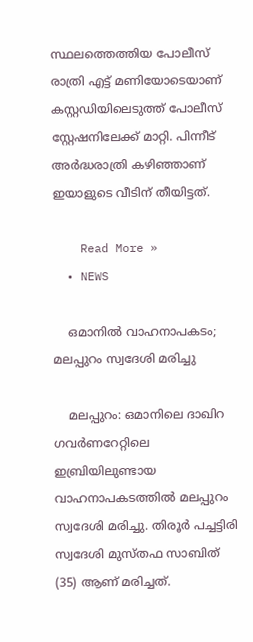സ്ഥലത്തെത്തിയ പോലീസ് രാത്രി എട്ട് മണിയോടെയാണ് കസ്റ്റഡിയിലെടുത്ത് പോലീസ് സ്റ്റേഷനിലേക്ക് മാറ്റി. പിന്നീട് അര്‍ദ്ധരാത്രി കഴിഞ്ഞാണ് ഇയാളുടെ വീടിന് തീയിട്ടത്.

    Read More »
  • NEWS

    ഒമാനിൽ വാഹനാപകടം; മലപ്പുറം സ്വദേശി മരിച്ചു

    മലപ്പുറം: ഒമാനിലെ ദാഖിറ ഗവര്‍ണറേറ്റിലെ ഇബ്രിയിലുണ്ടായ വാഹനാപകടത്തില്‍ മലപ്പുറം സ്വദേശി മരിച്ചു. തിരൂര്‍ പച്ചട്ടിരി സ്വദേശി മുസ്തഫ സാബിത് (35) ആണ് മരിച്ചത്.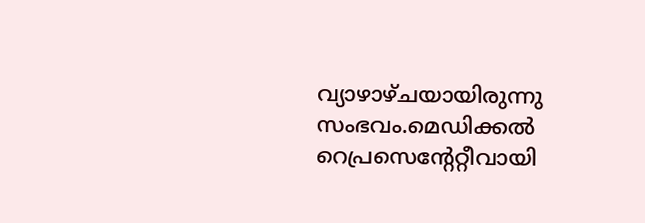വ്യാഴാഴ്ചയായിരുന്നു സംഭവം.മെഡിക്കല്‍ റെപ്രസെന്റേറ്റീവായി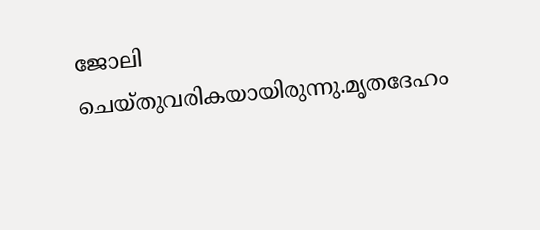ജോലി ചെയ്തുവരികയായിരുന്നു.മൃതദേഹം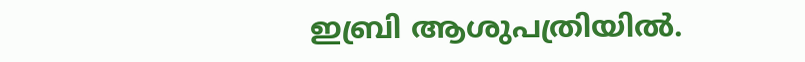ഇബ്രി ആശുപത്രിയില്‍.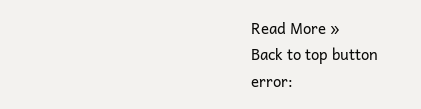Read More »
Back to top button
error: